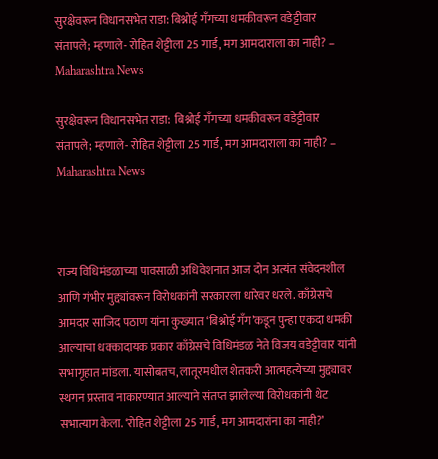सुरक्षेवरून विधानसभेत राडा: बिश्नोई गँगच्या धमकीवरून वडेट्टीवार संतापले; म्हणाले- रोहित शेट्टीला 25 गार्ड, मग आमदाराला का नाही? – Maharashtra News

सुरक्षेवरून विधानसभेत राडा:  बिश्नोई गँगच्या धमकीवरून वडेट्टीवार संतापले; म्हणाले- रोहित शेट्टीला 25 गार्ड, मग आमदाराला का नाही? – Maharashtra News



राज्य विधिमंडळाच्या पावसाळी अधिवेशनात आज दोन अत्यंत संवेदनशील आणि गंभीर मुद्द्यांवरून विरोधकांनी सरकारला धारेवर धरले. काँग्रेसचे आमदार साजिद पठाण यांना कुख्यात ‘बिश्नोई गँग’कडून पुन्हा एकदा धमकी आल्याचा धक्कादायक प्रकार काँग्रेसचे विधिमंडळ नेते विजय वडेट्टीवार यांनी सभागृहात मांडला. यासोबतच, लातूरमधील शेतकरी आत्महत्येच्या मुद्द्यावर स्थगन प्रस्ताव नाकारण्यात आल्याने संतप्त झालेल्या विरोधकांनी थेट सभात्याग केला. ‘रोहित शेट्टीला 25 गार्ड, मग आमदारांना का नाही?’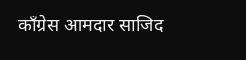काँग्रेस आमदार साजिद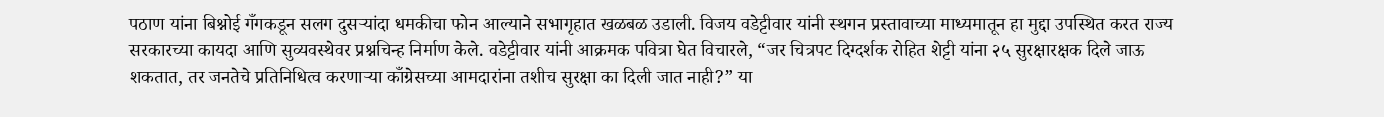पठाण यांना बिश्नोई गँगकडून सलग दुसऱ्यांदा धमकीचा फोन आल्याने सभागृहात खळबळ उडाली. विजय वडेट्टीवार यांनी स्थगन प्रस्तावाच्या माध्यमातून हा मुद्दा उपस्थित करत राज्य सरकारच्या कायदा आणि सुव्यवस्थेवर प्रश्नचिन्ह निर्माण केले. वडेट्टीवार यांनी आक्रमक पवित्रा घेत विचारले, “जर चित्रपट दिग्दर्शक रोहित शेट्टी यांना २५ सुरक्षारक्षक दिले जाऊ शकतात, तर जनतेचे प्रतिनिधित्व करणाऱ्या काँग्रेसच्या आमदारांना तशीच सुरक्षा का दिली जात नाही?” या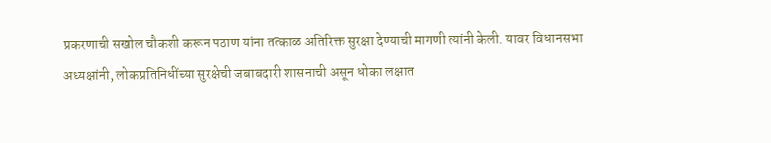प्रकरणाची सखोल चौकशी करून पठाण यांना तत्काळ अतिरिक्त सुरक्षा देण्याची मागणी त्यांनी केली. यावर विधानसभा अध्यक्षांनी, लोकप्रतिनिधींच्या सुरक्षेची जबाबदारी शासनाची असून धोका लक्षात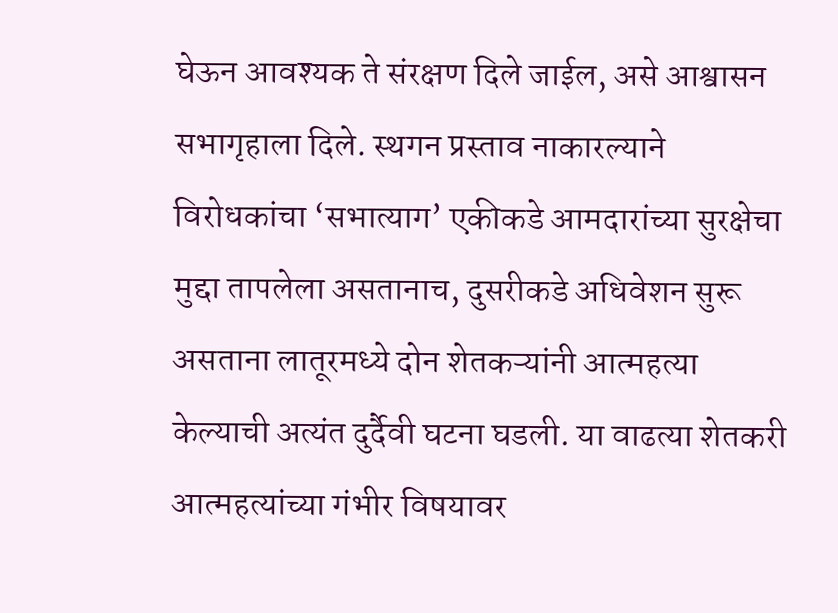घेऊन आवश्यक ते संरक्षण दिले जाईल, असे आश्वासन सभागृहाला दिले. स्थगन प्रस्ताव नाकारल्याने विरोधकांचा ‘सभात्याग’ एकीकडे आमदारांच्या सुरक्षेचा मुद्दा तापलेला असतानाच, दुसरीकडे अधिवेशन सुरू असताना लातूरमध्ये दोन शेतकऱ्यांनी आत्महत्या केल्याची अत्यंत दुर्दैवी घटना घडली. या वाढत्या शेतकरी आत्महत्यांच्या गंभीर विषयावर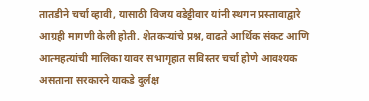तातडीने चर्चा व्हावी, यासाठी विजय वडेट्टीवार यांनी स्थगन प्रस्तावाद्वारे आग्रही मागणी केली होती. शेतकऱ्यांचे प्रश्न, वाढते आर्थिक संकट आणि आत्महत्यांची मालिका यावर सभागृहात सविस्तर चर्चा होणे आवश्यक असताना सरकारने याकडे दुर्लक्ष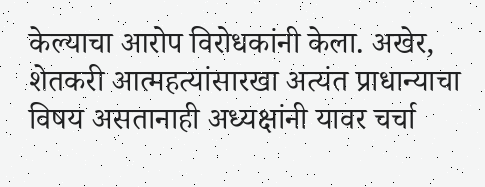केल्याचा आरोप विरोधकांनी केला. अखेर, शेतकरी आत्महत्यांसारखा अत्यंत प्राधान्याचा विषय असतानाही अध्यक्षांनी यावर चर्चा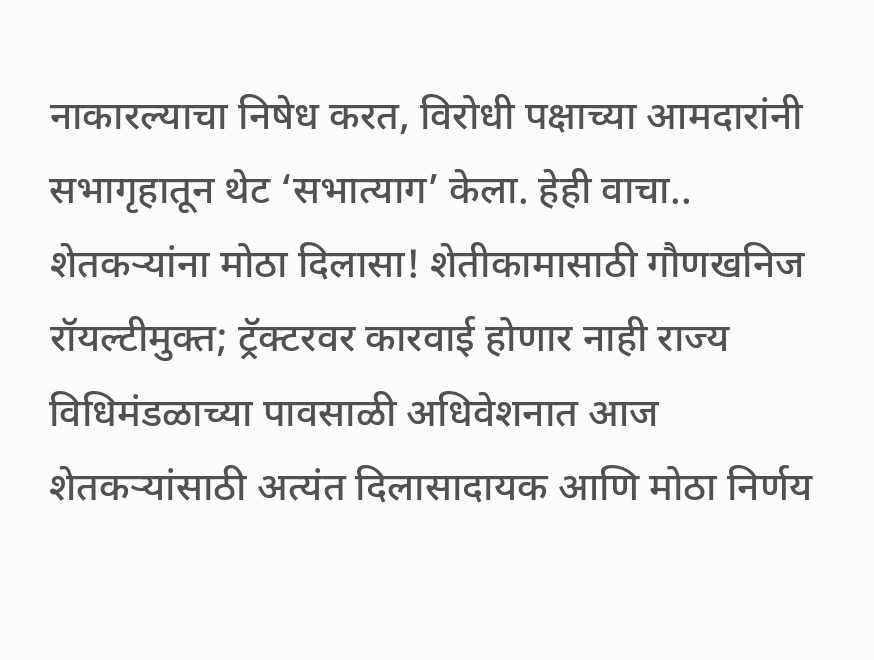नाकारल्याचा निषेध करत, विरोधी पक्षाच्या आमदारांनी सभागृहातून थेट ‘सभात्याग’ केला. हेही वाचा.. शेतकऱ्यांना मोठा दिलासा! शेतीकामासाठी गौणखनिज रॉयल्टीमुक्त; ट्रॅक्टरवर कारवाई होणार नाही राज्य विधिमंडळाच्या पावसाळी अधिवेशनात आज शेतकऱ्यांसाठी अत्यंत दिलासादायक आणि मोठा निर्णय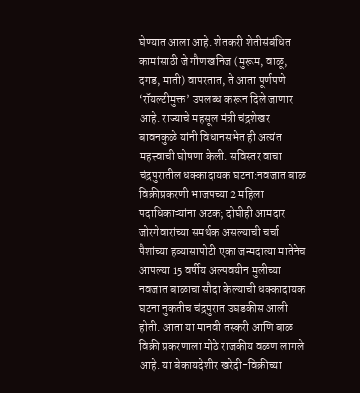घेण्यात आला आहे. शेतकरी शेतीसंबंधित कामांसाठी जे गौणखनिज (मुरूम, वाळू, दगड, माती) वापरतात, ते आता पूर्णपणे ‘रॉयल्टीमुक्त’ उपलब्ध करून दिले जाणार आहे. राज्याचे महसूल मंत्री चंद्रशेखर बावनकुळे यांनी विधानसभेत ही अत्यंत महत्त्वाची घोषणा केली. सविस्तर वाचा चंद्रपुरातील धक्कादायक घटना:नवजात बाळ विक्रीप्रकरणी भाजपच्या 2 महिला पदाधिकाऱ्यांना अटक; दोघीही आमदार जोरगेवारांच्या समर्थक असल्याची चर्चा पैशांच्या हव्यासापोटी एका जन्मदात्या मातेनेच आपल्या 15 वर्षीय अल्पवयीन मुलीच्या नवजात बाळाचा सौदा केल्याची धक्कादायक घटना नुकतीच चंद्रपुरात उघडकीस आली होती. आता या मानवी तस्करी आणि बाळ विक्री प्रकरणाला मोठे राजकीय वळण लागले आहे. या बेकायदेशीर खरेदी-विक्रीच्या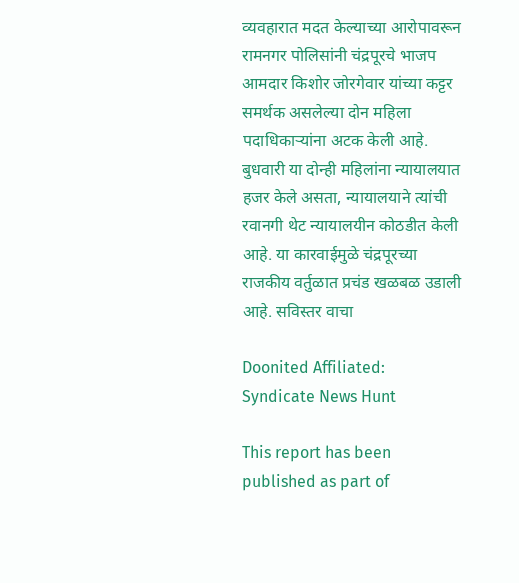व्यवहारात मदत केल्याच्या आरोपावरून रामनगर पोलिसांनी चंद्रपूरचे भाजप आमदार किशोर जोरगेवार यांच्या कट्टर समर्थक असलेल्या दोन महिला पदाधिकाऱ्यांना अटक केली आहे. बुधवारी या दोन्ही महिलांना न्यायालयात हजर केले असता, न्यायालयाने त्यांची रवानगी थेट न्यायालयीन कोठडीत केली आहे. या कारवाईमुळे चंद्रपूरच्या राजकीय वर्तुळात प्रचंड खळबळ उडाली आहे. सविस्तर वाचा

Doonited Affiliated: Syndicate News Hunt

This report has been published as part of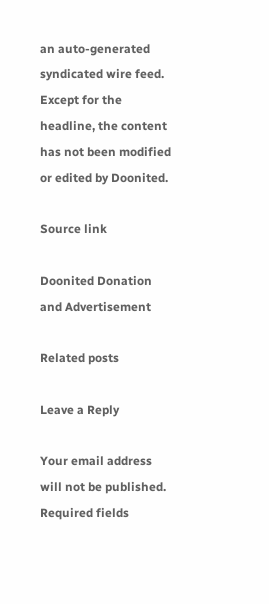an auto-generated syndicated wire feed. Except for the headline, the content has not been modified or edited by Doonited.

Source link

Doonited Donation and Advertisement

Related posts

Leave a Reply

Your email address will not be published. Required fields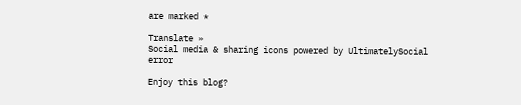are marked *

Translate »
Social media & sharing icons powered by UltimatelySocial
error

Enjoy this blog?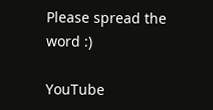Please spread the word :)

YouTube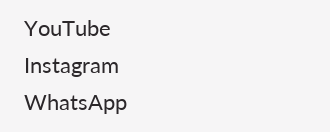YouTube
Instagram
WhatsApp